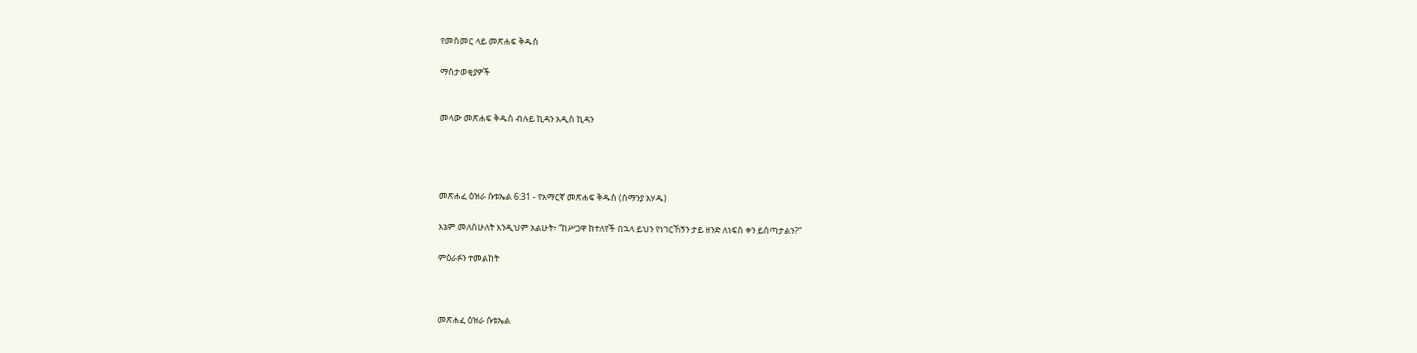የመስመር ላይ መጽሐፍ ቅዱስ

ማስታወቂያዎች


መላው መጽሐፍ ቅዱስ ብሉይ ኪዳን አዲስ ኪዳን




መጽሐፈ ዕዝራ ሱቱኤል 6:31 - የአማርኛ መጽሐፍ ቅዱስ (ሰማንያ አሃዱ)

እኔም መለስሁለት እንዲህም አልሁት፥ “ከሥጋዋ ከተለየች በኋላ ይህን የነገርኸኝን ታይ ዘንድ ለነፍስ ቀን ይሰጣታልን?”

ምዕራፉን ተመልከት



መጽሐፈ ዕዝራ ሱቱኤል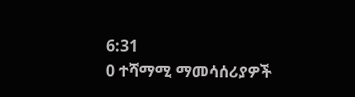6:31
0 ተሻማሚ ማመሳሰሪያዎች